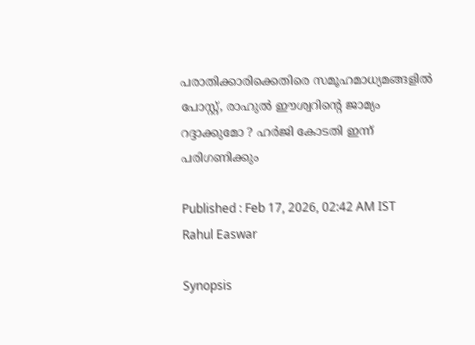പരാതിക്കാരിക്കെതിരെ സമൂഹമാധ്യമങ്ങളിൽ പോസ്റ്റ്, രാഹുൽ ഈശ്വറിന്റെ ജാമ്യം റദ്ദാക്കുമോ ? ഹർജി കോടതി ഇന്ന് പരിഗണിക്കും

Published : Feb 17, 2026, 02:42 AM IST
Rahul Easwar

Synopsis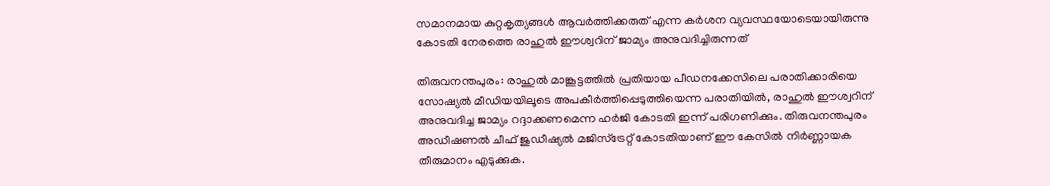സമാനമായ കുറ്റകൃത്യങ്ങൾ ആവർത്തിക്കരുത് എന്ന കർശന വ്യവസ്ഥയോടെയായിരുന്നു കോടതി നേരത്തെ രാഹുൽ ഈശ്വറിന് ജാമ്യം അനുവദിച്ചിരുന്നത്

തിരുവനന്തപുരം: രാഹുൽ മാങ്കൂട്ടത്തിൽ പ്രതിയായ പീഡനക്കേസിലെ പരാതിക്കാരിയെ സോഷ്യൽ മീഡിയയിലൂടെ അപകീർത്തിപ്പെടുത്തിയെന്ന പരാതിയിൽ, രാഹുൽ ഈശ്വറിന് അനുവദിച്ച ജാമ്യം റദ്ദാക്കണമെന്ന ഹർജി കോടതി ഇന്ന് പരിഗണിക്കും. തിരുവനന്തപുരം അഡീഷണൽ ചീഫ് ജുഡീഷ്യൽ മജിസ്‌ട്രേറ്റ് കോടതിയാണ് ഈ കേസിൽ നിർണ്ണായക തീരുമാനം എടുക്കുക.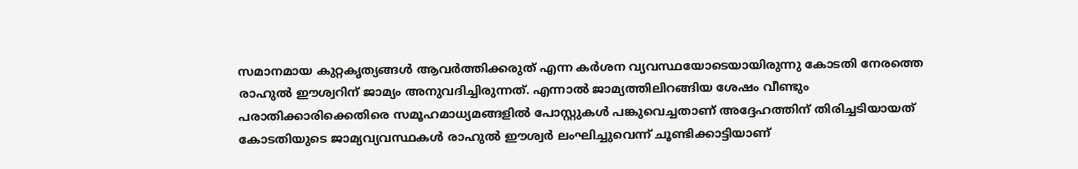സമാനമായ കുറ്റകൃത്യങ്ങൾ ആവർത്തിക്കരുത് എന്ന കർശന വ്യവസ്ഥയോടെയായിരുന്നു കോടതി നേരത്തെ രാഹുൽ ഈശ്വറിന് ജാമ്യം അനുവദിച്ചിരുന്നത്. എന്നാൽ ജാമ്യത്തിലിറങ്ങിയ ശേഷം വീണ്ടും പരാതിക്കാരിക്കെതിരെ സമൂഹമാധ്യമങ്ങളിൽ പോസ്റ്റുകൾ പങ്കുവെച്ചതാണ് അദ്ദേഹത്തിന് തിരിച്ചടിയായത് കോടതിയുടെ ജാമ്യവ്യവസ്ഥകൾ രാഹുൽ ഈശ്വർ ലംഘിച്ചുവെന്ന് ചൂണ്ടിക്കാട്ടിയാണ്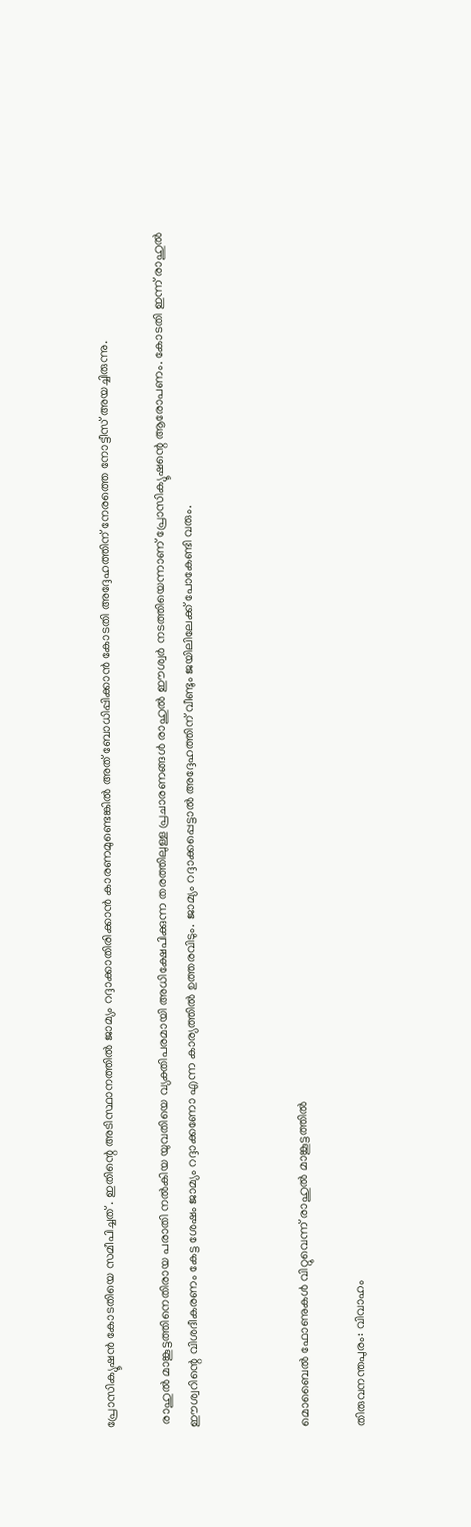പ്രോസിക്യൂഷൻ കോടതിയെ സമീപിച്ചത് . ഇതിന്റെ അടിസ്ഥാനത്തിൽ ജാമ്യം റദ്ദാക്കാതിരിക്കാൻ കാരണമുണ്ടെങ്കിൽ അത് ബോധിപ്പിക്കാൻ കോടതി അദ്ദേഹത്തിന് നേരത്തെ നോട്ടീസ് അയച്ചിരുന്നു.

 രാഹുൽ മാങ്കൂട്ടത്തിനെതിരായ പരാതി നൽകിയ യുവതിയെ വ്യക്തിപരമായി അധിക്ഷേപിക്കുന്ന തരത്തിലുള്ള പ്രചാരണങ്ങൾ രാഹുൽ ഈശ്വർ നടത്തിയെന്നാണ് പ്രോസിക്യൂഷന്റെ ആരോപണം. കോടതി ഇന്ന് രാഹുൽ ഈശ്വറിന്റെ വിശദീകരണം കേട്ട ശേഷം ജാമ്യം റദ്ദാക്കണോ എന്ന കാര്യത്തിൽ ഉത്തരവിടും. ജാമ്യം റദ്ദാക്കപ്പെട്ടാൽ അദ്ദേഹത്തിന് വീണ്ടും ജയിലിലേക്ക് പോകേണ്ടി വരും.



മൊബൈൽ ഫോണുകൾ വിറ്റുവെന്ന് രാഹുൽ മാങ്കൂട്ടത്തിൽ

തിരുവനന്തപുരം: വിവാഹം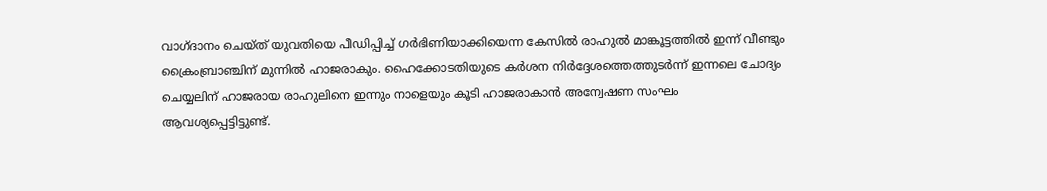വാഗ്ദാനം ചെയ്ത് യുവതിയെ പീഡിപ്പിച്ച് ഗർഭിണിയാക്കിയെന്ന കേസിൽ രാഹുൽ മാങ്കൂട്ടത്തിൽ ഇന്ന് വീണ്ടും ക്രൈംബ്രാഞ്ചിന് മുന്നിൽ ഹാജരാകും. ഹൈക്കോടതിയുടെ കർശന നിർദ്ദേശത്തെത്തുടർന്ന് ഇന്നലെ ചോദ്യം ചെയ്യലിന് ഹാജരായ രാഹുലിനെ ഇന്നും നാളെയും കൂടി ഹാജരാകാൻ അന്വേഷണ സംഘം ആവശ്യപ്പെട്ടിട്ടുണ്ട്.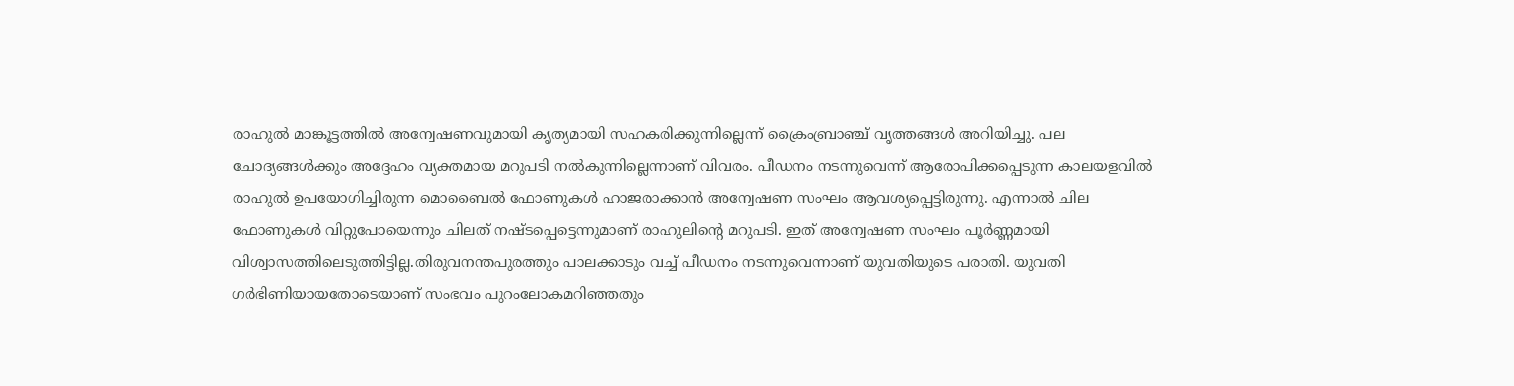രാഹുൽ മാങ്കൂട്ടത്തിൽ അന്വേഷണവുമായി കൃത്യമായി സഹകരിക്കുന്നില്ലെന്ന് ക്രൈംബ്രാഞ്ച് വൃത്തങ്ങൾ അറിയിച്ചു. പല ചോദ്യങ്ങൾക്കും അദ്ദേഹം വ്യക്തമായ മറുപടി നൽകുന്നില്ലെന്നാണ് വിവരം. പീഡനം നടന്നുവെന്ന് ആരോപിക്കപ്പെടുന്ന കാലയളവിൽ രാഹുൽ ഉപയോഗിച്ചിരുന്ന മൊബൈൽ ഫോണുകൾ ഹാജരാക്കാൻ അന്വേഷണ സംഘം ആവശ്യപ്പെട്ടിരുന്നു. എന്നാൽ ചില ഫോണുകൾ വിറ്റുപോയെന്നും ചിലത് നഷ്ടപ്പെട്ടെന്നുമാണ് രാഹുലിന്റെ മറുപടി. ഇത് അന്വേഷണ സംഘം പൂർണ്ണമായി വിശ്വാസത്തിലെടുത്തിട്ടില്ല.തിരുവനന്തപുരത്തും പാലക്കാടും വച്ച് പീഡനം നടന്നുവെന്നാണ് യുവതിയുടെ പരാതി. യുവതി ഗർഭിണിയായതോടെയാണ് സംഭവം പുറംലോകമറിഞ്ഞതും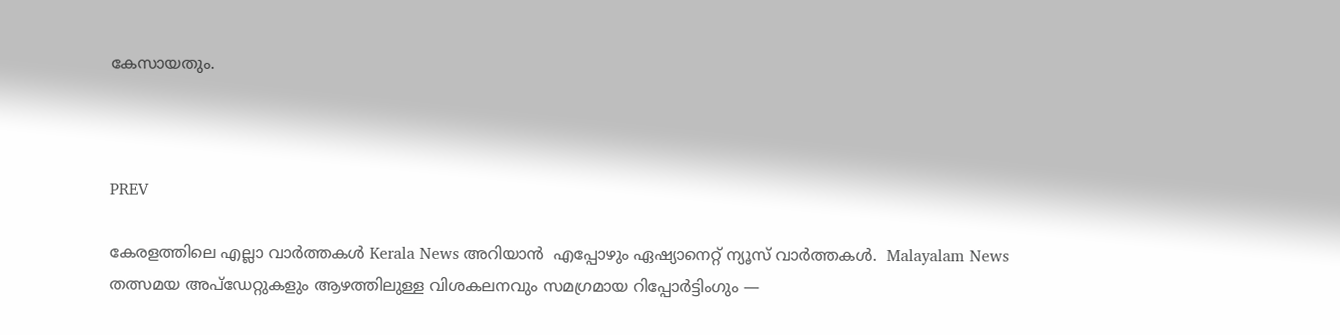കേസായതും.



PREV

കേരളത്തിലെ എല്ലാ വാർത്തകൾ Kerala News അറിയാൻ  എപ്പോഴും ഏഷ്യാനെറ്റ് ന്യൂസ് വാർത്തകൾ.  Malayalam News   തത്സമയ അപ്‌ഡേറ്റുകളും ആഴത്തിലുള്ള വിശകലനവും സമഗ്രമായ റിപ്പോർട്ടിംഗും —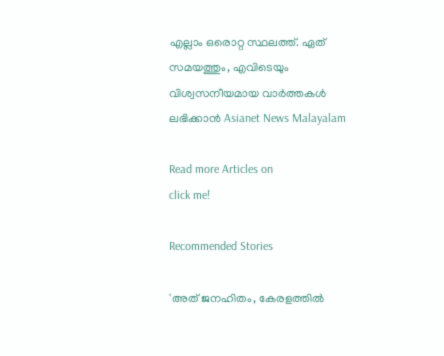എല്ലാം ഒരൊറ്റ സ്ഥലത്ത്. ഏത് സമയത്തും, എവിടെയും വിശ്വസനീയമായ വാർത്തകൾ ലഭിക്കാൻ Asianet News Malayalam

Read more Articles on
click me!

Recommended Stories

'അത് ജനഹിതം, കേരളത്തിൽ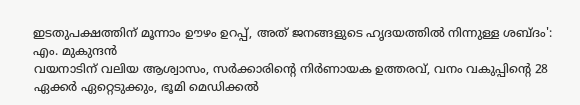ഇടതുപക്ഷത്തിന് മൂന്നാം ഊഴം ഉറപ്പ്, അത് ജനങ്ങളുടെ ഹൃദയത്തിൽ നിന്നുള്ള ശബ്ദം': എം. മുകുന്ദൻ
വയനാടിന് വലിയ ആശ്വാസം, സർക്കാരിന്റെ നിർണായക ഉത്തരവ്, വനം വകുപ്പിൻ്റെ 28 ഏക്കർ ഏറ്റെടുക്കും, ഭൂമി മെഡിക്കൽ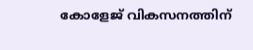കോളേജ് വികസനത്തിന്